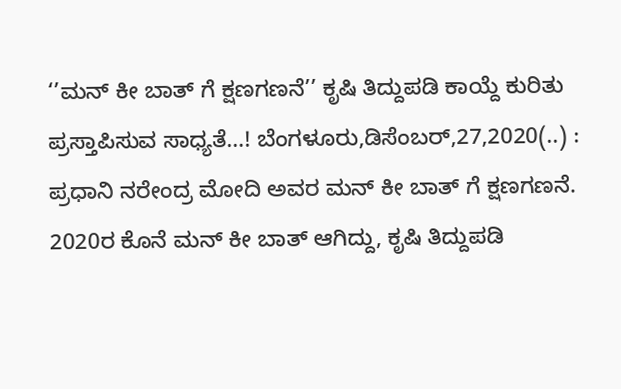‘’ಮನ್ ಕೀ ಬಾತ್ ಗೆ ಕ್ಷಣಗಣನೆ’’ ಕೃಷಿ ತಿದ್ದುಪಡಿ ಕಾಯ್ದೆ ಕುರಿತು ಪ್ರಸ್ತಾಪಿಸುವ ಸಾಧ್ಯತೆ…! ಬೆಂಗಳೂರು,ಡಿಸೆಂಬರ್,27,2020(..) : ಪ್ರಧಾನಿ ನರೇಂದ್ರ ಮೋದಿ ಅವರ ಮನ್ ಕೀ ಬಾತ್ ಗೆ ಕ್ಷಣಗಣನೆ. 2020ರ ಕೊನೆ ಮನ್ ಕೀ ಬಾತ್ ಆಗಿದ್ದು, ಕೃಷಿ ತಿದ್ದುಪಡಿ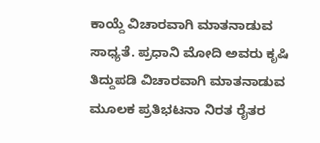ಕಾಯ್ದೆ ವಿಚಾರವಾಗಿ ಮಾತನಾಡುವ ಸಾಧ್ಯತೆ. ಪ್ರಧಾನಿ ಮೋದಿ ಅವರು ಕೃಷಿ ತಿದ್ದುಪಡಿ ವಿಚಾರವಾಗಿ ಮಾತನಾಡುವ ಮೂಲಕ ಪ್ರತಿಭಟನಾ ನಿರತ ರೈತರ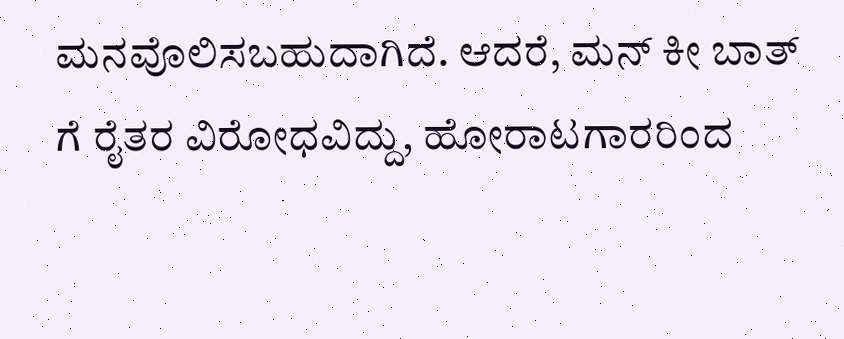ಮನವೊಲಿಸಬಹುದಾಗಿದೆ. ಆದರೆ, ಮನ್ ಕೀ ಬಾತ್ ಗೆ ರೈತರ ವಿರೋಧವಿದ್ದು, ಹೋರಾಟಗಾರರಿಂದ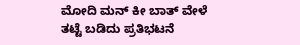ಮೋದಿ ಮನ್ ಕೀ ಬಾತ್ ವೇಳೆ ತಟ್ಟೆ ಬಡಿದು ಪ್ರತಿಭಟನೆ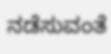ನಡೆಸುವಂತೆ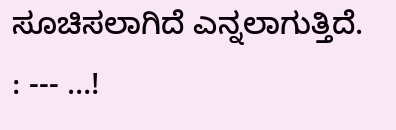ಸೂಚಿಸಲಾಗಿದೆ ಎನ್ನಲಾಗುತ್ತಿದೆ. : --- …!